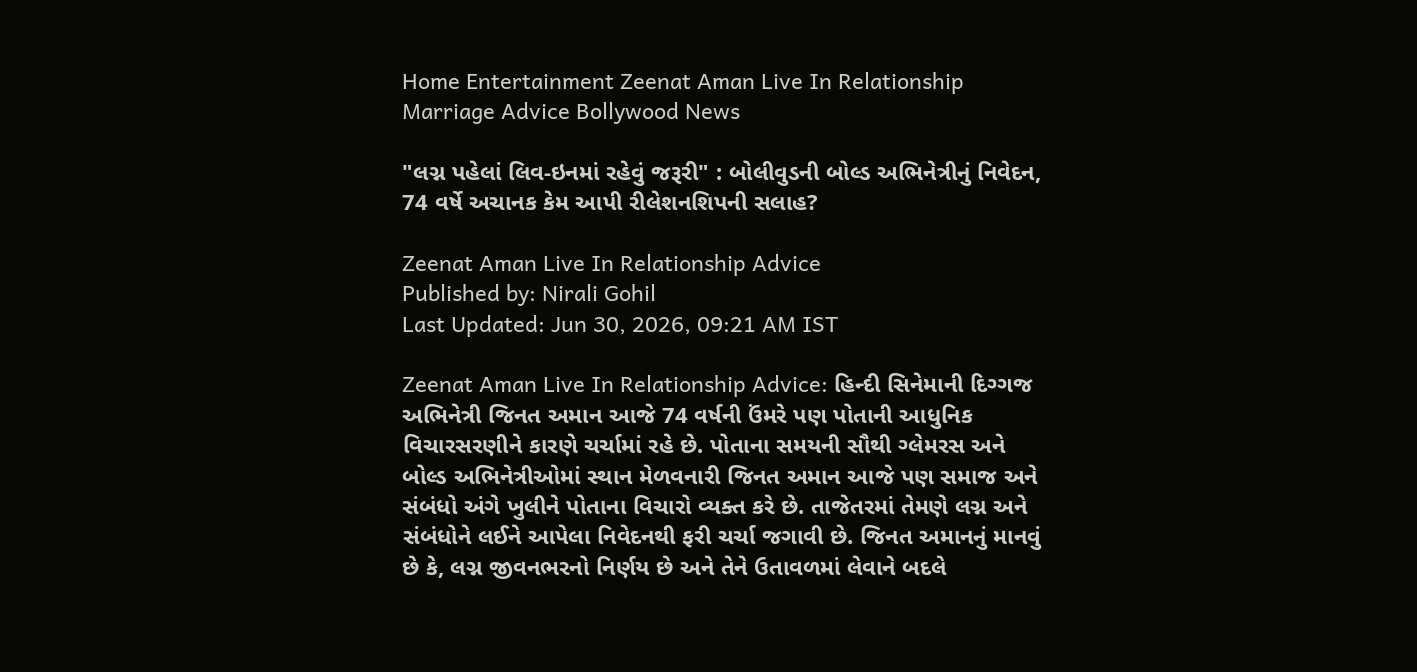Home Entertainment Zeenat Aman Live In Relationship Marriage Advice Bollywood News

"લગ્ન પહેલાં લિવ-ઇનમાં રહેવું જરૂરી" : બોલીવુડની બોલ્ડ અભિનેત્રીનું નિવેદન, 74 વર્ષે અચાનક કેમ આપી રીલેશનશિપની સલાહ?

Zeenat Aman Live In Relationship Advice
Published by: Nirali Gohil
Last Updated: Jun 30, 2026, 09:21 AM IST

Zeenat Aman Live In Relationship Advice: હિન્દી સિનેમાની દિગ્ગજ અભિનેત્રી જિનત અમાન આજે 74 વર્ષની ઉંમરે પણ પોતાની આધુનિક વિચારસરણીને કારણે ચર્ચામાં રહે છે. પોતાના સમયની સૌથી ગ્લેમરસ અને બોલ્ડ અભિનેત્રીઓમાં સ્થાન મેળવનારી જિનત અમાન આજે પણ સમાજ અને સંબંધો અંગે ખુલીને પોતાના વિચારો વ્યક્ત કરે છે. તાજેતરમાં તેમણે લગ્ન અને સંબંધોને લઈને આપેલા નિવેદનથી ફરી ચર્ચા જગાવી છે. જિનત અમાનનું માનવું છે કે, લગ્ન જીવનભરનો નિર્ણય છે અને તેને ઉતાવળમાં લેવાને બદલે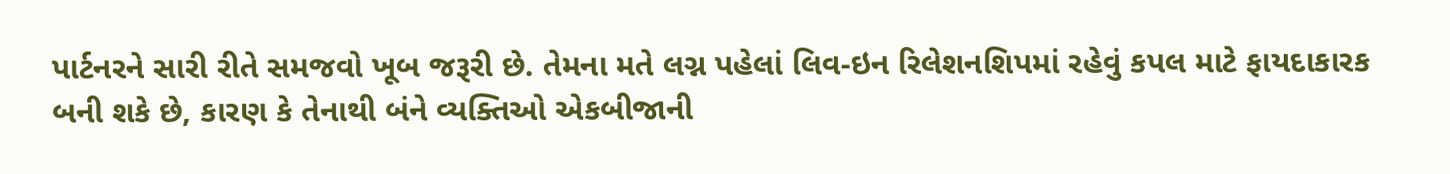પાર્ટનરને સારી રીતે સમજવો ખૂબ જરૂરી છે. તેમના મતે લગ્ન પહેલાં લિવ-ઇન રિલેશનશિપમાં રહેવું કપલ માટે ફાયદાકારક બની શકે છે, કારણ કે તેનાથી બંને વ્યક્તિઓ એકબીજાની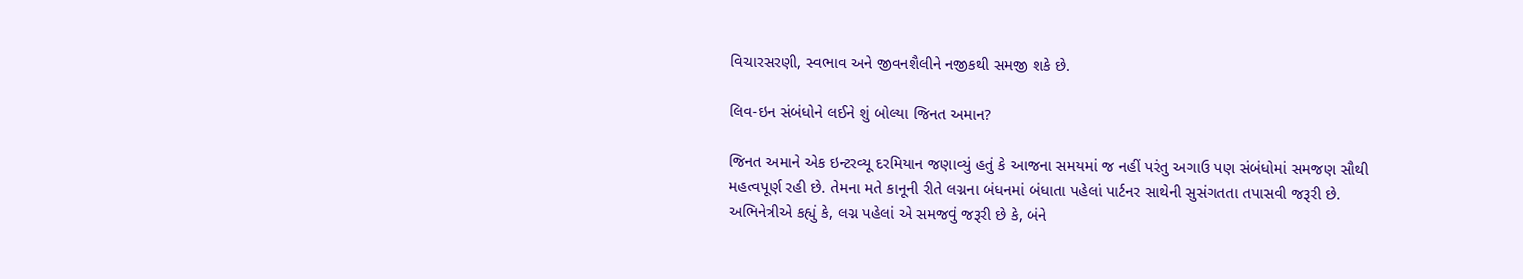વિચારસરણી, સ્વભાવ અને જીવનશૈલીને નજીકથી સમજી શકે છે.

લિવ-ઇન સંબંધોને લઈને શું બોલ્યા જિનત અમાન?

જિનત અમાને એક ઇન્ટરવ્યૂ દરમિયાન જણાવ્યું હતું કે આજના સમયમાં જ નહીં પરંતુ અગાઉ પણ સંબંધોમાં સમજણ સૌથી મહત્વપૂર્ણ રહી છે. તેમના મતે કાનૂની રીતે લગ્નના બંધનમાં બંધાતા પહેલાં પાર્ટનર સાથેની સુસંગતતા તપાસવી જરૂરી છે. અભિનેત્રીએ કહ્યું કે, લગ્ન પહેલાં એ સમજવું જરૂરી છે કે, બંને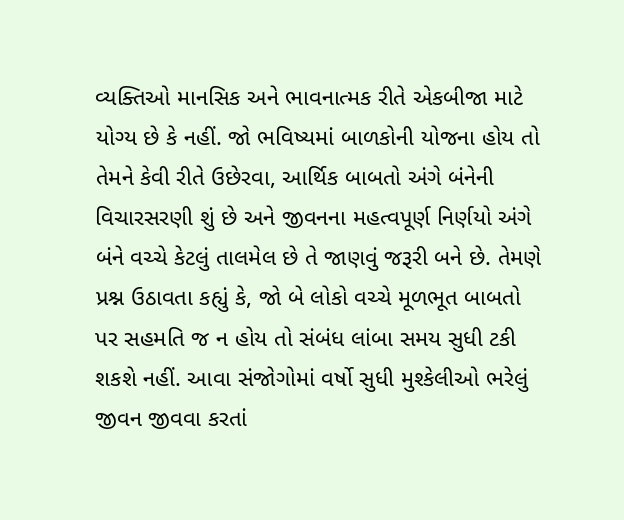વ્યક્તિઓ માનસિક અને ભાવનાત્મક રીતે એકબીજા માટે યોગ્ય છે કે નહીં. જો ભવિષ્યમાં બાળકોની યોજના હોય તો તેમને કેવી રીતે ઉછેરવા, આર્થિક બાબતો અંગે બંનેની વિચારસરણી શું છે અને જીવનના મહત્વપૂર્ણ નિર્ણયો અંગે બંને વચ્ચે કેટલું તાલમેલ છે તે જાણવું જરૂરી બને છે. તેમણે પ્રશ્ન ઉઠાવતા કહ્યું કે, જો બે લોકો વચ્ચે મૂળભૂત બાબતો પર સહમતિ જ ન હોય તો સંબંધ લાંબા સમય સુધી ટકી શકશે નહીં. આવા સંજોગોમાં વર્ષો સુધી મુશ્કેલીઓ ભરેલું જીવન જીવવા કરતાં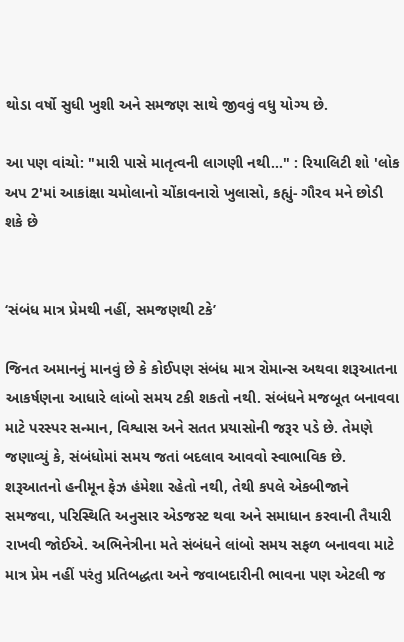થોડા વર્ષો સુધી ખુશી અને સમજણ સાથે જીવવું વધુ યોગ્ય છે.

આ પણ વાંચો: "મારી પાસે માતૃત્વની લાગણી નથી..." : રિયાલિટી શો 'લોક અપ 2'માં આકાંક્ષા ચમોલાનો ચોંકાવનારો ખુલાસો, કહ્યું- ગૌરવ મને છોડી શકે છે


‘સંબંધ માત્ર પ્રેમથી નહીં, સમજણથી ટકે’

જિનત અમાનનું માનવું છે કે કોઈપણ સંબંધ માત્ર રોમાન્સ અથવા શરૂઆતના આકર્ષણના આધારે લાંબો સમય ટકી શકતો નથી. સંબંધને મજબૂત બનાવવા માટે પરસ્પર સન્માન, વિશ્વાસ અને સતત પ્રયાસોની જરૂર પડે છે. તેમણે જણાવ્યું કે, સંબંધોમાં સમય જતાં બદલાવ આવવો સ્વાભાવિક છે. શરૂઆતનો હનીમૂન ફેઝ હંમેશા રહેતો નથી, તેથી કપલે એકબીજાને સમજવા, પરિસ્થિતિ અનુસાર એડજસ્ટ થવા અને સમાધાન કરવાની તૈયારી રાખવી જોઈએ. અભિનેત્રીના મતે સંબંધને લાંબો સમય સફળ બનાવવા માટે માત્ર પ્રેમ નહીં પરંતુ પ્રતિબદ્ધતા અને જવાબદારીની ભાવના પણ એટલી જ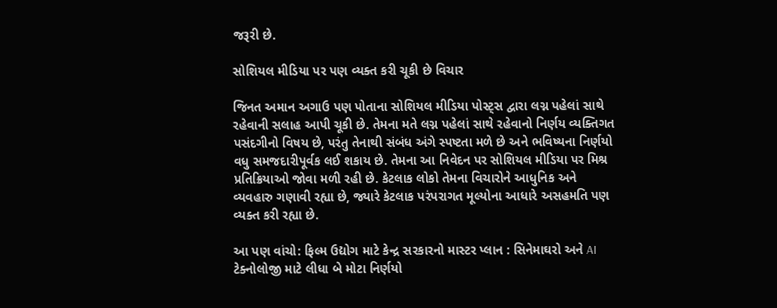જરૂરી છે.

સોશિયલ મીડિયા પર પણ વ્યક્ત કરી ચૂકી છે વિચાર

જિનત અમાન અગાઉ પણ પોતાના સોશિયલ મીડિયા પોસ્ટ્સ દ્વારા લગ્ન પહેલાં સાથે રહેવાની સલાહ આપી ચૂકી છે. તેમના મતે લગ્ન પહેલાં સાથે રહેવાનો નિર્ણય વ્યક્તિગત પસંદગીનો વિષય છે, પરંતુ તેનાથી સંબંધ અંગે સ્પષ્ટતા મળે છે અને ભવિષ્યના નિર્ણયો વધુ સમજદારીપૂર્વક લઈ શકાય છે. તેમના આ નિવેદન પર સોશિયલ મીડિયા પર મિશ્ર પ્રતિક્રિયાઓ જોવા મળી રહી છે. કેટલાક લોકો તેમના વિચારોને આધુનિક અને વ્યવહારુ ગણાવી રહ્યા છે, જ્યારે કેટલાક પરંપરાગત મૂલ્યોના આધારે અસહમતિ પણ વ્યક્ત કરી રહ્યા છે.

આ પણ વાંચો: ફિલ્મ ઉદ્યોગ માટે કેન્દ્ર સરકારનો માસ્ટર પ્લાન : સિનેમાઘરો અને AI ટેક્નોલોજી માટે લીધા બે મોટા નિર્ણયો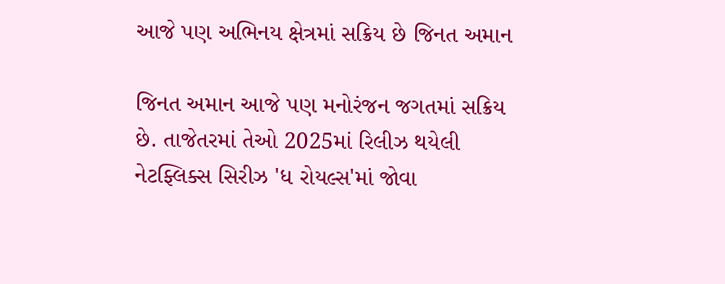આજે પણ અભિનય ક્ષેત્રમાં સક્રિય છે જિનત અમાન

જિનત અમાન આજે પણ મનોરંજન જગતમાં સક્રિય છે. તાજેતરમાં તેઓ 2025માં રિલીઝ થયેલી નેટફ્લિક્સ સિરીઝ 'ધ રોયલ્સ'માં જોવા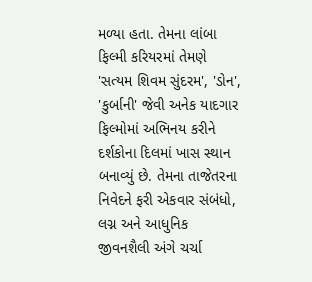મળ્યા હતા. તેમના લાંબા ફિલ્મી કરિયરમાં તેમણે 'સત્યમ શિવમ સુંદરમ', 'ડોન', 'કુર્બાની' જેવી અનેક યાદગાર ફિલ્મોમાં અભિનય કરીને દર્શકોના દિલમાં ખાસ સ્થાન બનાવ્યું છે. તેમના તાજેતરના નિવેદને ફરી એકવાર સંબંધો, લગ્ન અને આધુનિક જીવનશૈલી અંગે ચર્ચા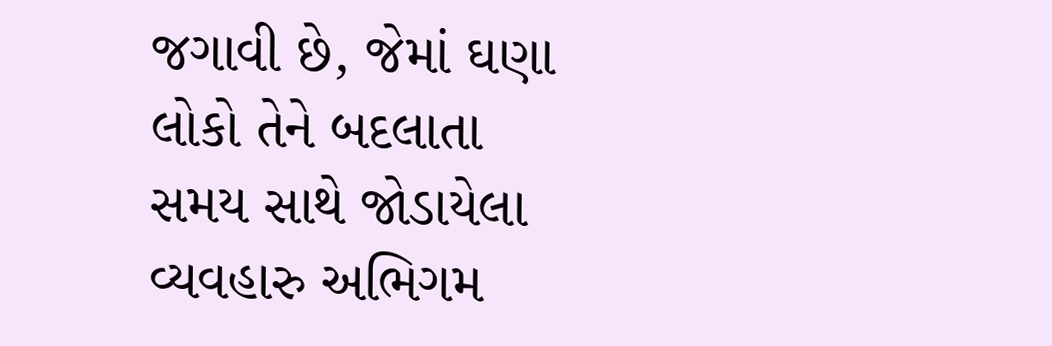જગાવી છે, જેમાં ઘણા લોકો તેને બદલાતા સમય સાથે જોડાયેલા વ્યવહારુ અભિગમ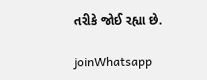તરીકે જોઈ રહ્યા છે.

joinWhatsapp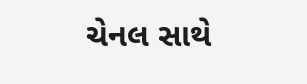ચેનલ સાથે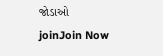જોડાઓ
joinJoin Now